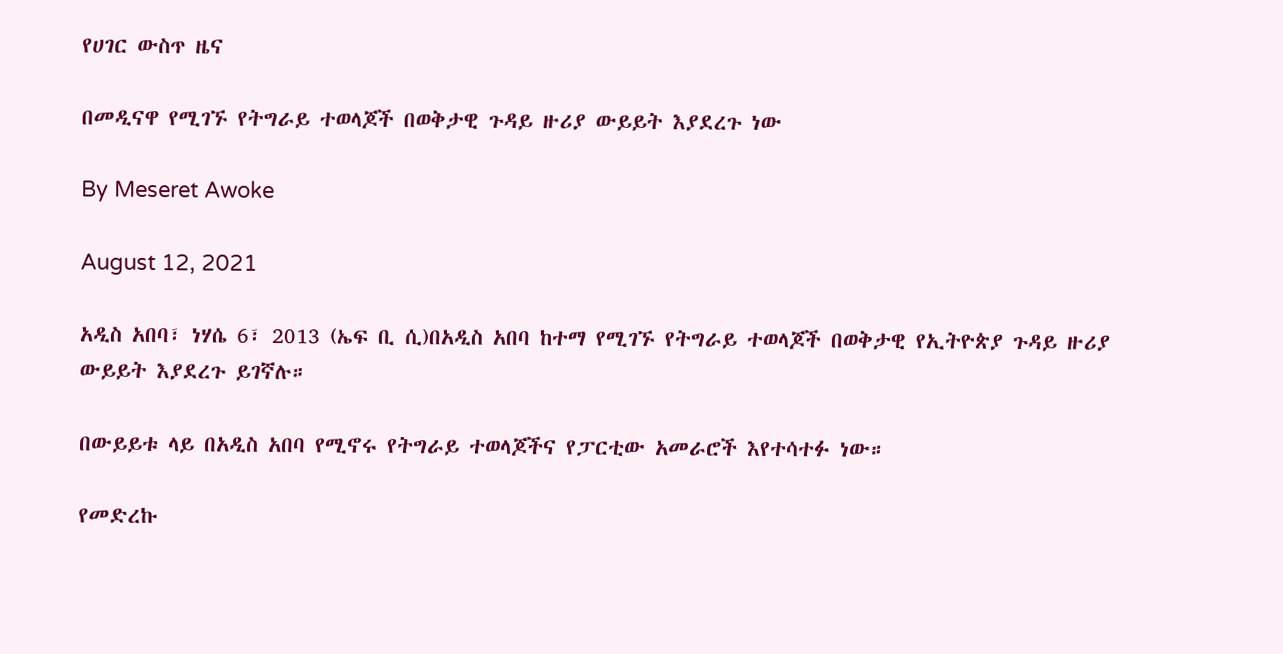የሀገር ውስጥ ዜና

በመዲናዋ የሚገኙ የትግራይ ተወላጆች በወቅታዊ ጉዳይ ዙሪያ ውይይት እያደረጉ ነው

By Meseret Awoke

August 12, 2021

አዲስ አበባ፣ ነሃሴ 6፣ 2013 (ኤፍ ቢ ሲ)በአዲስ አበባ ከተማ የሚገኙ የትግራይ ተወላጆች በወቅታዊ የኢትዮጵያ ጉዳይ ዙሪያ ውይይት እያደረጉ ይገኛሉ።

በውይይቱ ላይ በአዲስ አበባ የሚኖሩ የትግራይ ተወላጆችና የፓርቲው አመራሮች እየተሳተፉ ነው።

የመድረኩ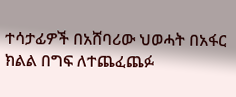ተሳታፊዎች በአሸባሪው ህወሓት በአፋር ክልል በግፍ ለተጨፈጨፉ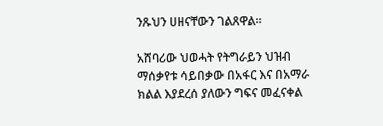ንጹህን ሀዘናቸውን ገልጸዋል።

አሸባሪው ህወሓት የትግራይን ህዝብ ማሰቃየቱ ሳይበቃው በአፋር እና በአማራ ክልል እያደረሰ ያለውን ግፍና መፈናቀል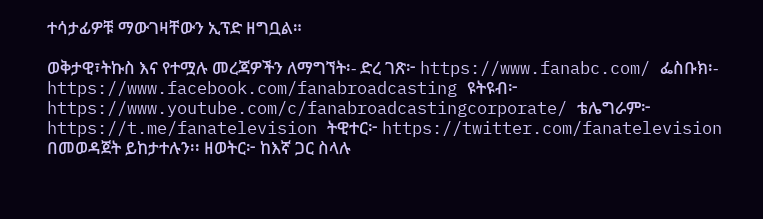ተሳታፊዎቹ ማውገዛቸውን ኢፕድ ዘግቧል።

ወቅታዊ፣ትኩስ እና የተሟሉ መረጃዎችን ለማግኘት፡- ድረ ገጽ፦ https://www.fanabc.com/ ፌስቡክ፡- https://www.facebook.com/fanabroadcasting ዩትዩብ፦ https://www.youtube.com/c/fanabroadcastingcorporate/ ቴሌግራም፦ https://t.me/fanatelevision ትዊተር፦ https://twitter.com/fanatelevision በመወዳጀት ይከታተሉን፡፡ ዘወትር፦ ከእኛ ጋር ስላሉ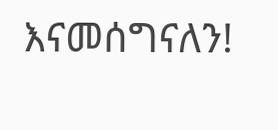እናመሰግናለን!